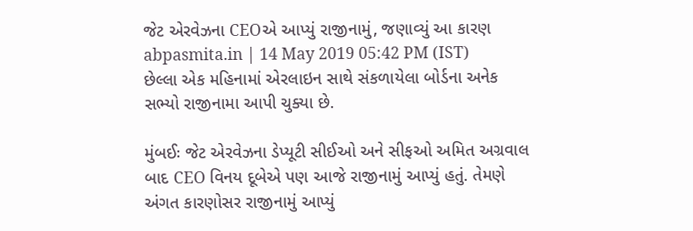જેટ એરવેઝના CEOએ આપ્યું રાજીનામું, જણાવ્યું આ કારણ
abpasmita.in | 14 May 2019 05:42 PM (IST)
છેલ્લા એક મહિનામાં એરલાઇન સાથે સંકળાયેલા બોર્ડના અનેક સભ્યો રાજીનામા આપી ચુક્યા છે.

મુંબઈઃ જેટ એરવેઝના ડેપ્યૂટી સીઈઓ અને સીફઓ અમિત અગ્રવાલ બાદ CEO વિનય દૂબેએ પણ આજે રાજીનામું આપ્યું હતું. તેમણે અંગત કારણોસર રાજીનામું આપ્યું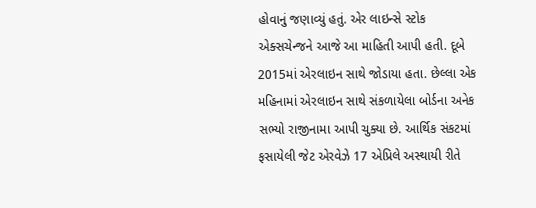હોવાનું જણાવ્યું હતું. એર લાઇન્સે સ્ટોક એક્સચેન્જને આજે આ માહિતી આપી હતી. દૂબે 2015માં એરલાઇન સાથે જોડાયા હતા. છેલ્લા એક મહિનામાં એરલાઇન સાથે સંકળાયેલા બોર્ડના અનેક સભ્યો રાજીનામા આપી ચુક્યા છે. આર્થિક સંકટમાં ફસાયેલી જેટ એરવેઝે 17 એપ્રિલે અસ્થાયી રીતે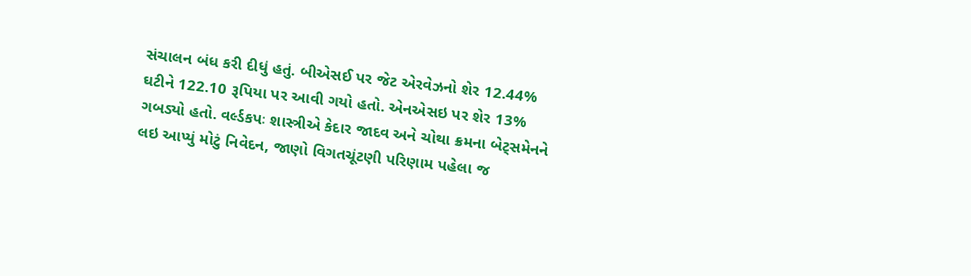સંચાલન બંધ કરી દીધું હતું. બીએસઈ પર જેટ એરવેઝનો શેર 12.44% ઘટીને 122.10 રૂપિયા પર આવી ગયો હતો. એનએસઇ પર શેર 13% ગબડ્યો હતો. વર્લ્ડકપઃ શાસ્ત્રીએ કેદાર જાદવ અને ચોથા ક્રમના બેટ્સમેનને લઇ આપ્યું મોટું નિવેદન, જાણો વિગતચૂંટણી પરિણામ પહેલા જ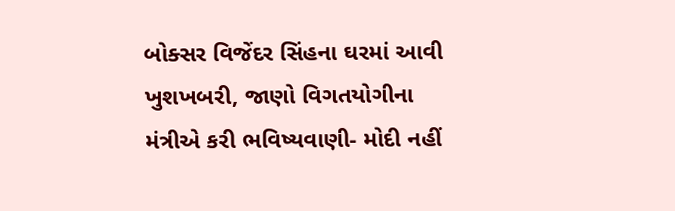બોક્સર વિજેંદર સિંહના ઘરમાં આવી ખુશખબરી, જાણો વિગતયોગીના મંત્રીએ કરી ભવિષ્યવાણી- મોદી નહીં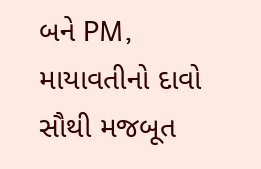બને PM, માયાવતીનો દાવો સૌથી મજબૂત